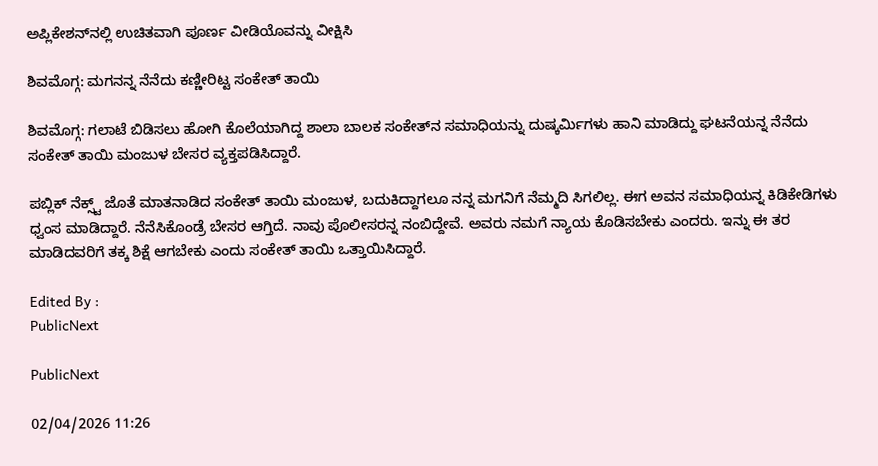ಅಪ್ಲಿಕೇಶನ್‌ನಲ್ಲಿ ಉಚಿತವಾಗಿ ಪೂರ್ಣ ವೀಡಿಯೊವನ್ನು ವೀಕ್ಷಿಸಿ

ಶಿವಮೊಗ್ಗ: ಮಗನನ್ನ ನೆನೆದು ಕಣ್ಣೀರಿಟ್ಟ ಸಂಕೇತ್ ತಾಯಿ

ಶಿವಮೊಗ್ಗ: ಗಲಾಟೆ ಬಿಡಿಸಲು ಹೋಗಿ ಕೊಲೆಯಾಗಿದ್ದ ಶಾಲಾ ಬಾಲಕ ಸಂಕೇತ್‌ನ ಸಮಾಧಿಯನ್ನು ದುಷ್ಕರ್ಮಿಗಳು ಹಾನಿ ಮಾಡಿದ್ದು ಘಟನೆಯನ್ನ ನೆನೆದು ಸಂಕೇತ್ ತಾಯಿ ಮಂಜುಳ ಬೇಸರ ವ್ಯಕ್ತಪಡಿಸಿದ್ದಾರೆ.

ಪಬ್ಲಿಕ್ ನೆಕ್ಸ್ಟ್ ಜೊತೆ ಮಾತನಾಡಿದ ಸಂಕೇತ್ ತಾಯಿ ಮಂಜುಳ, ಬದುಕಿದ್ದಾಗಲೂ ನನ್ನ ಮಗನಿಗೆ ನೆಮ್ಮದಿ ಸಿಗಲಿಲ್ಲ. ಈಗ ಅವನ ಸಮಾಧಿಯನ್ನ ಕಿಡಿಕೇಡಿಗಳು ಧ್ವಂಸ ಮಾಡಿದ್ದಾರೆ. ನೆನೆಸಿಕೊಂಡ್ರೆ ಬೇಸರ ಆಗ್ತಿದೆ. ನಾವು ಪೊಲೀಸರನ್ನ ನಂಬಿದ್ದೇವೆ. ಅವರು ನಮಗೆ ನ್ಯಾಯ ಕೊಡಿಸಬೇಕು ಎಂದರು. ಇನ್ನು ಈ ತರ ಮಾಡಿದವರಿಗೆ ತಕ್ಕ ಶಿಕ್ಷೆ ಆಗಬೇಕು ಎಂದು ಸಂಕೇತ್ ತಾಯಿ ಒತ್ತಾಯಿಸಿದ್ದಾರೆ.

Edited By :
PublicNext

PublicNext

02/04/2026 11:26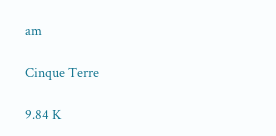am

Cinque Terre

9.84 K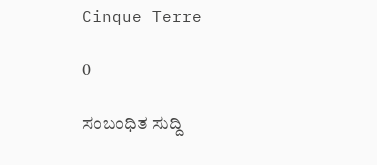Cinque Terre

0

ಸಂಬಂಧಿತ ಸುದ್ದಿ